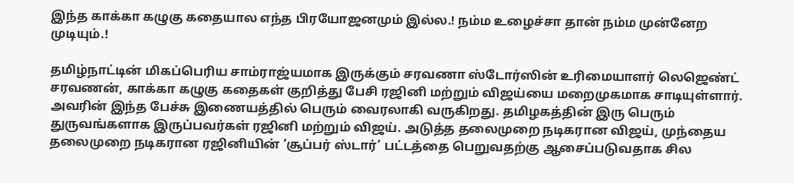இந்த காக்கா கழுகு கதையால எந்த பிரயோஜனமும் இல்ல.! நம்ம உழைச்சா தான் நம்ம முன்னேற முடியும்.!

தமிழ்நாட்டின் மிகப்பெரிய சாம்ராஜ்யமாக இருக்கும் சரவணா ஸ்டோர்ஸின் உரிமையாளர் லெஜெண்ட் சரவணன், காக்கா கழுகு கதைகள் குறித்து பேசி ரஜினி மற்றும் விஜய்யை மறைமுகமாக சாடியுள்ளார். அவரின் இந்த பேச்சு இணையத்தில் பெரும் வைரலாகி வருகிறது. தமிழகத்தின் இரு பெரும் துருவங்களாக இருப்பவர்கள் ரஜினி மற்றும் விஜய். அடுத்த தலைமுறை நடிகரான விஜய், முந்தைய தலைமுறை நடிகரான ரஜினியின் ‘சூப்பர் ஸ்டார்’ பட்டத்தை பெறுவதற்கு ஆசைப்படுவதாக சில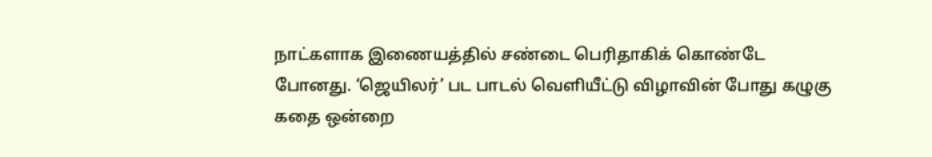நாட்களாக இணையத்தில் சண்டை பெரிதாகிக் கொண்டே போனது. ‘ஜெயிலர்’ பட பாடல் வெளியீட்டு விழாவின் போது கழுகு கதை ஒன்றை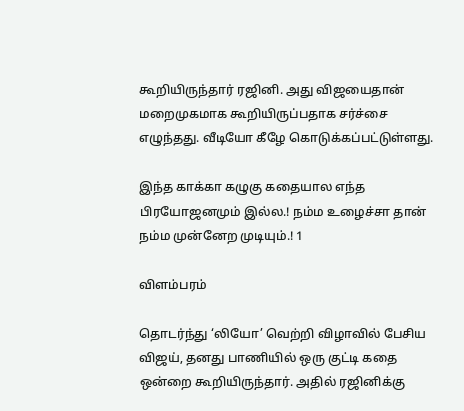கூறியிருந்தார் ரஜினி. அது விஜயைதான் மறைமுகமாக கூறியிருப்பதாக சர்ச்சை எழுந்தது. வீடியோ கீழே கொடுக்கப்பட்டுள்ளது.

இந்த காக்கா கழுகு கதையால எந்த பிரயோஜனமும் இல்ல.! நம்ம உழைச்சா தான் நம்ம முன்னேற முடியும்.! 1

விளம்பரம்

தொடர்ந்து ‘லியோ’ வெற்றி விழாவில் பேசிய விஜய், தனது பாணியில் ஒரு குட்டி கதை ஒன்றை கூறியிருந்தார். அதில் ரஜினிக்கு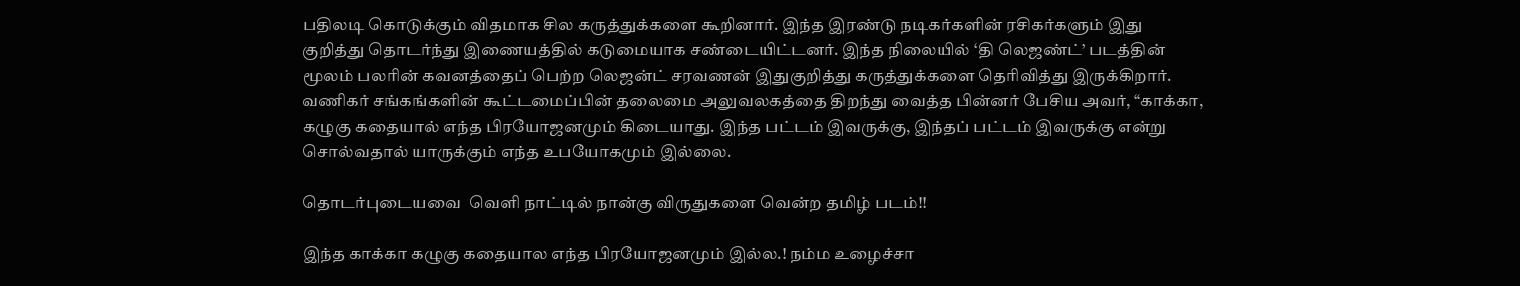பதிலடி கொடுக்கும் விதமாக சில கருத்துக்களை கூறினார். இந்த இரண்டு நடிகர்களின் ரசிகர்களும் இது குறித்து தொடர்ந்து இணையத்தில் கடுமையாக சண்டையிட்டனர். இந்த நிலையில் ‘தி லெஜண்ட்’ படத்தின் மூலம் பலரின் கவனத்தைப் பெற்ற லெஜன்ட் சரவணன் இதுகுறித்து கருத்துக்களை தெரிவித்து இருக்கிறார். வணிகர் சங்கங்களின் கூட்டமைப்பின் தலைமை அலுவலகத்தை திறந்து வைத்த பின்னர் பேசிய அவர், “காக்கா, கழுகு கதையால் எந்த பிரயோஜனமும் கிடையாது. இந்த பட்டம் இவருக்கு, இந்தப் பட்டம் இவருக்கு என்று சொல்வதால் யாருக்கும் எந்த உபயோகமும் இல்லை.

தொடர்புடையவை  வெளி நாட்டில் நான்கு விருதுகளை வென்ற தமிழ் படம்!!

இந்த காக்கா கழுகு கதையால எந்த பிரயோஜனமும் இல்ல.! நம்ம உழைச்சா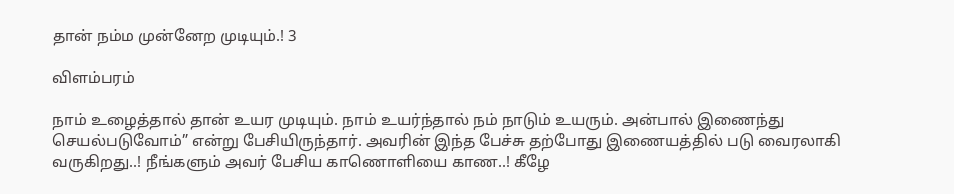தான் நம்ம முன்னேற முடியும்.! 3

விளம்பரம்

நாம் உழைத்தால் தான் உயர முடியும். நாம் உயர்ந்தால் நம் நாடும் உயரும். அன்பால் இணைந்து செயல்படுவோம்” என்று பேசியிருந்தார். அவரின் இந்த பேச்சு தற்போது இணையத்தில் படு வைரலாகி வருகிறது..! நீங்களும் அவர் பேசிய காணொளியை காண..! கீழே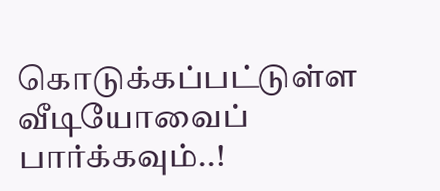கொடுக்கப்பட்டுள்ள வீடியோவைப் பார்க்கவும்..!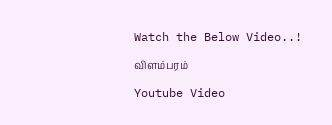Watch the Below Video..!

விளம்பரம்

Youtube Video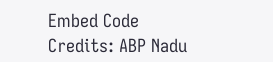Embed Code Credits: ABP Nadu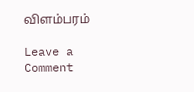விளம்பரம்

Leave a Comment